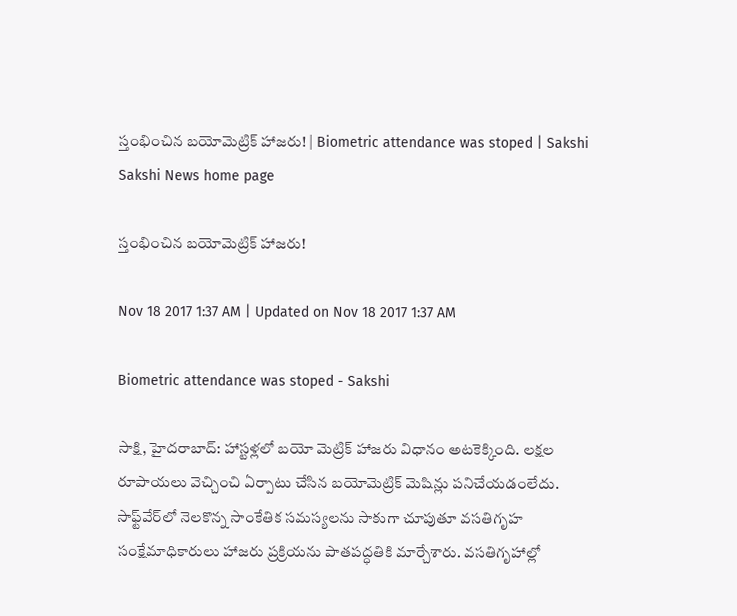స్తంభించిన బయోమెట్రిక్‌ హాజరు! | Biometric attendance was stoped | Sakshi
Sakshi News home page

స్తంభించిన బయోమెట్రిక్‌ హాజరు!

Nov 18 2017 1:37 AM | Updated on Nov 18 2017 1:37 AM

Biometric attendance was stoped - Sakshi

సాక్షి, హైదరాబాద్‌: హాస్టళ్లలో బయో మెట్రిక్‌ హాజరు విధానం అటకెక్కింది. లక్షల రూపాయలు వెచ్చించి ఏర్పాటు చేసిన బయోమెట్రిక్‌ మెషిన్లు పనిచేయడంలేదు. సాఫ్ట్‌వేర్‌లో నెలకొన్న సాంకేతిక సమస్యలను సాకుగా చూపుతూ వసతిగృహ సంక్షేమాధికారులు హాజరు ప్రక్రియను పాతపద్ధతికి మార్చేశారు. వసతిగృహాల్లో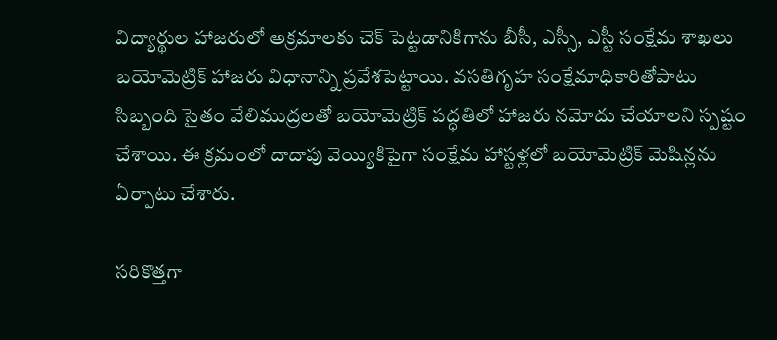విద్యార్థుల హాజరులో అక్రమాలకు చెక్‌ పెట్టడానికిగాను బీసీ, ఎస్సీ, ఎస్టీ సంక్షేమ శాఖలు బయోమెట్రిక్‌ హాజరు విధానాన్ని ప్రవేశపెట్టాయి. వసతిగృహ సంక్షేమాధికారితోపాటు సిబ్బంది సైతం వేలిముద్రలతో బయోమెట్రిక్‌ పద్ధతిలో హాజరు నమోదు చేయాలని స్పష్టం చేశాయి. ఈ క్రమంలో దాదాపు వెయ్యికిపైగా సంక్షేమ హాస్టళ్లలో బయోమెట్రిక్‌ మెషిన్లను ఏర్పాటు చేశారు.

సరికొత్తగా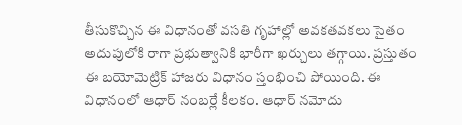తీసుకొచ్చిన ఈ విధానంతో వసతి గృహాల్లో అవకతవకలు సైతం అదుపులోకి రాగా ప్రభుత్వానికి భారీగా ఖర్చులు తగ్గాయి. ప్రస్తుతం ఈ బయోమెట్రిక్‌ హాజరు విధానం స్తంభించి పోయింది. ఈ విధానంలో ఆధార్‌ నంబర్లే కీలకం. ఆధార్‌ నమోదు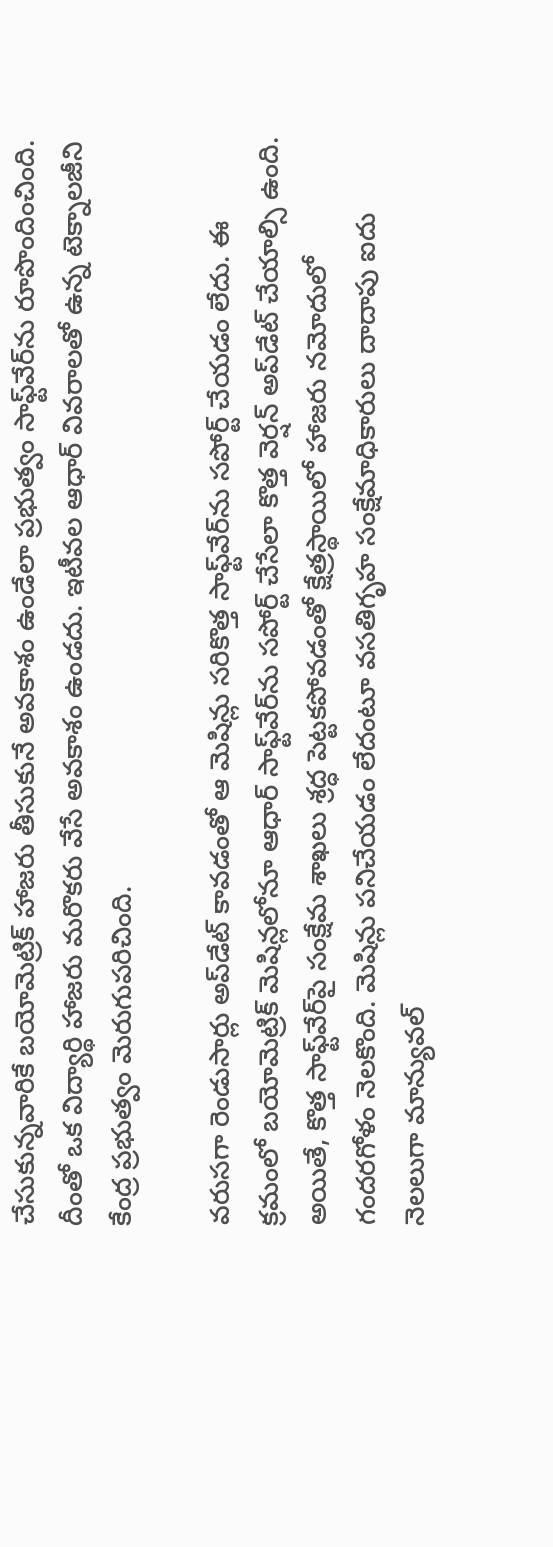చేసుకున్నవారికే బయోమెట్రిక్‌ హాజరు తీసుకునే అవకాశం ఉండేలా ప్రభుత్వం సాఫ్ట్‌వేర్‌ను రూపొందించింది. దీంతో ఒక విద్యార్థి హాజరు మరొకరు వేసే అవకాశం ఉండదు. ఇటీవల ఆధార్‌ వివరాలతో ఉన్న టెక్నాలజీని కేంద్ర ప్రభుత్వం మెరుగుపరిచింది.

వరుసగా రెండుసార్లు అప్‌డేట్‌ కావడంతో ఆ మెషిన్లు సరికొత్త సాఫ్ట్‌వేర్‌ను సపోర్ట్‌ చేయడం లేదు. ఈ క్రమంలో బయోమెట్రిక్‌ మెషిన్లలోనూ ఆధార్‌ సాఫ్ట్‌వేర్‌ను సపోర్ట్‌ చేసేలా కొత్త వెర్షన్‌ అప్‌డేట్‌ చేయాల్సి ఉంది. అయితే, కొత్త సాఫ్ట్‌వేర్‌పై సంక్షేమ శాఖలు శ్రద్ధ పెట్టకపోవడంతో క్షేత్రస్థాయిలో హాజరు నమోదులో గందరగోళం నెలకొంది. మెషిన్లు పనిచేయడం లేదంటూ వసతిగృహ సంక్షేమాధికారులు దాదాపు ఐదు నెలలుగా మాన్యువల్‌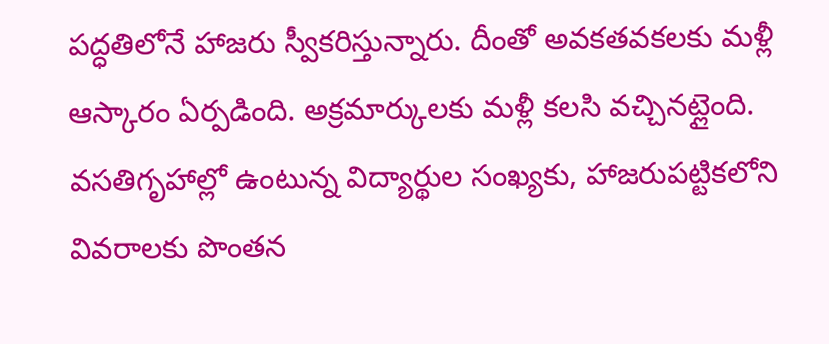పద్ధతిలోనే హాజరు స్వీకరిస్తున్నారు. దీంతో అవకతవకలకు మళ్లీ ఆస్కారం ఏర్పడింది. అక్రమార్కులకు మళ్లీ కలసి వచ్చినట్లైంది. వసతిగృహాల్లో ఉంటున్న విద్యార్థుల సంఖ్యకు, హాజరుపట్టికలోని వివరాలకు పొంతన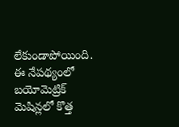లేకుండాపోయింది. ఈ నేపథ్యంలో బయోమెట్రిక్‌ మెషిన్లలో కొత్త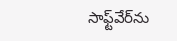సాఫ్ట్‌వేర్‌ను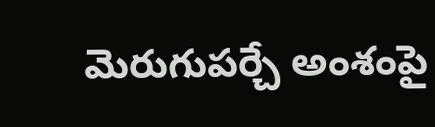మెరుగుపర్చే అంశంపై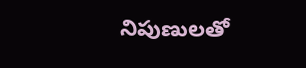నిపుణులతో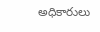అధికారులు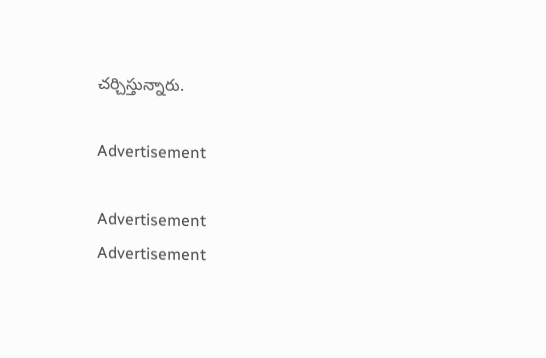చర్చిస్తున్నారు.

Advertisement

Advertisement
Advertisement